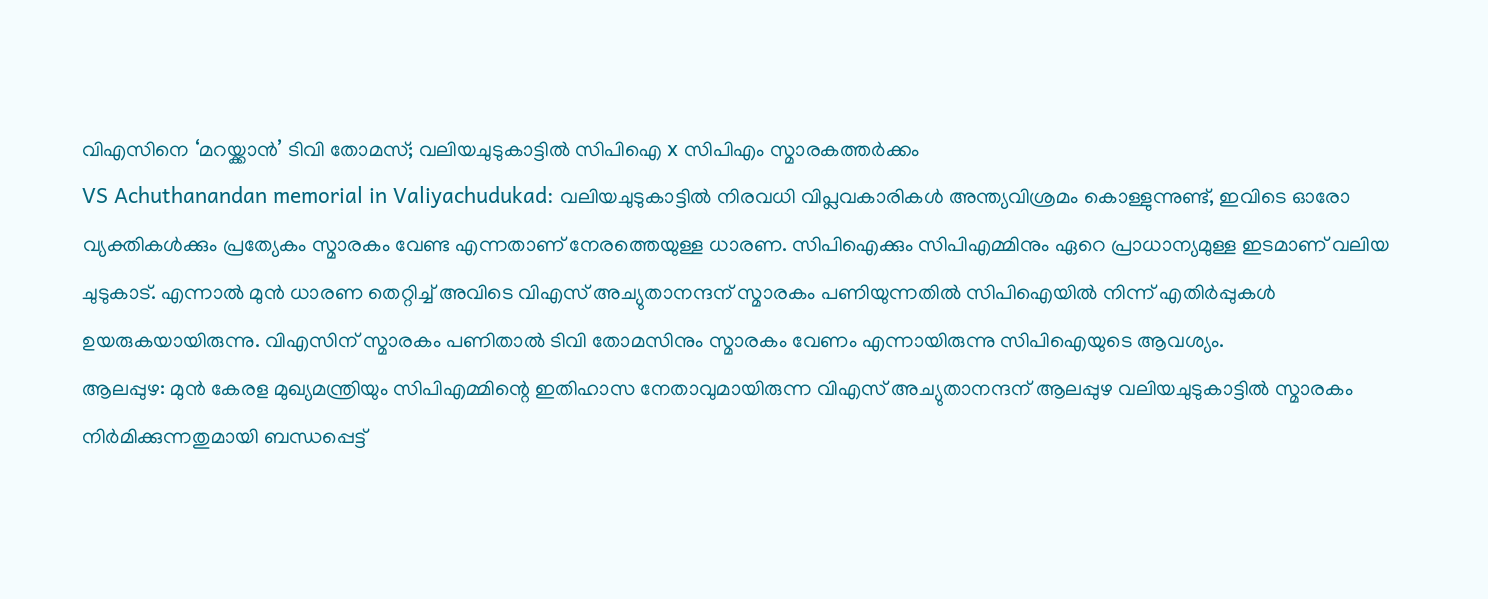വിഎസിനെ ‘മറയ്ക്കാൻ’ ടിവി തോമസ്; വലിയചുടുകാട്ടിൽ സിപിഐ x സിപിഎം സ്മാരകത്തർക്കം
VS Achuthanandan memorial in Valiyachudukad: വലിയചുടുകാട്ടിൽ നിരവധി വിപ്ലവകാരികൾ അന്ത്യവിശ്രമം കൊള്ളുന്നുണ്ട്, ഇവിടെ ഓരോ വ്യക്തികൾക്കും പ്രത്യേകം സ്മാരകം വേണ്ട എന്നതാണ് നേരത്തെയുള്ള ധാരണ. സിപിഐക്കും സിപിഎമ്മിനും ഏറെ പ്രാധാന്യമുള്ള ഇടമാണ് വലിയ ചുടുകാട്. എന്നാൽ മുൻ ധാരണ തെറ്റിച്ച് അവിടെ വിഎസ് അച്യുതാനന്ദന് സ്മാരകം പണിയുന്നതിൽ സിപിഐയിൽ നിന്ന് എതിർപ്പുകൾ ഉയരുകയായിരുന്നു. വിഎസിന് സ്മാരകം പണിതാൽ ടിവി തോമസിനും സ്മാരകം വേണം എന്നായിരുന്നു സിപിഐയുടെ ആവശ്യം.
ആലപ്പുഴ: മുൻ കേരള മുഖ്യമന്ത്രിയും സിപിഎമ്മിന്റെ ഇതിഹാസ നേതാവുമായിരുന്ന വിഎസ് അച്യുതാനന്ദന് ആലപ്പുഴ വലിയചുടുകാട്ടിൽ സ്മാരകം നിർമിക്കുന്നതുമായി ബന്ധപ്പെട്ട്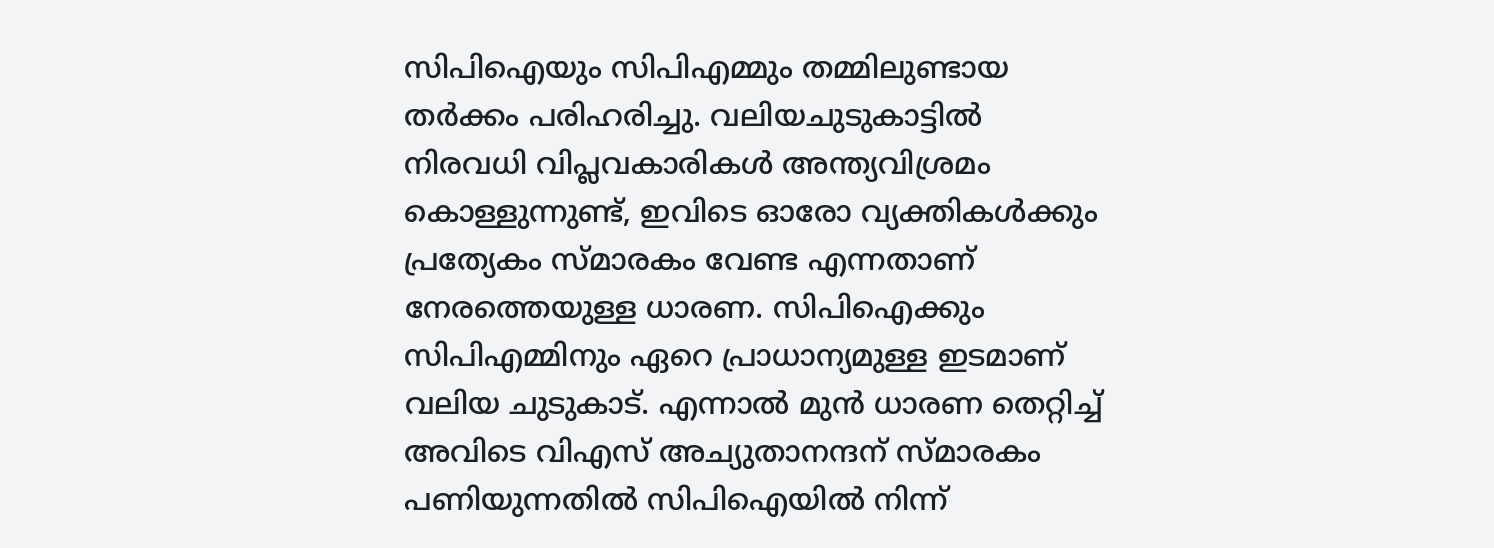സിപിഐയും സിപിഎമ്മും തമ്മിലുണ്ടായ തർക്കം പരിഹരിച്ചു. വലിയചുടുകാട്ടിൽ നിരവധി വിപ്ലവകാരികൾ അന്ത്യവിശ്രമം കൊള്ളുന്നുണ്ട്, ഇവിടെ ഓരോ വ്യക്തികൾക്കും പ്രത്യേകം സ്മാരകം വേണ്ട എന്നതാണ് നേരത്തെയുള്ള ധാരണ. സിപിഐക്കും സിപിഎമ്മിനും ഏറെ പ്രാധാന്യമുള്ള ഇടമാണ് വലിയ ചുടുകാട്. എന്നാൽ മുൻ ധാരണ തെറ്റിച്ച് അവിടെ വിഎസ് അച്യുതാനന്ദന് സ്മാരകം പണിയുന്നതിൽ സിപിഐയിൽ നിന്ന്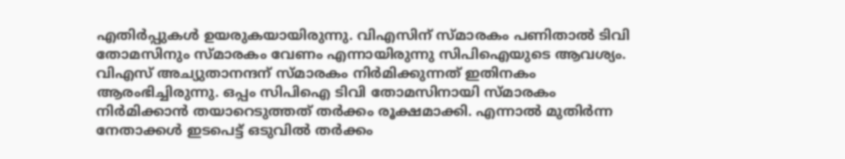എതിർപ്പുകൾ ഉയരുകയായിരുന്നു. വിഎസിന് സ്മാരകം പണിതാൽ ടിവി തോമസിനും സ്മാരകം വേണം എന്നായിരുന്നു സിപിഐയുടെ ആവശ്യം.
വിഎസ് അച്യുതാനന്ദന് സ്മാരകം നിർമിക്കുന്നത് ഇതിനകം ആരംഭിച്ചിരുന്നു. ഒപ്പം സിപിഐ ടിവി തോമസിനായി സ്മാരകം നിർമിക്കാൻ തയാറെടുത്തത് തർക്കം രൂക്ഷമാക്കി. എന്നാൽ മുതിർന്ന നേതാക്കൾ ഇടപെട്ട് ഒടുവിൽ തർക്കം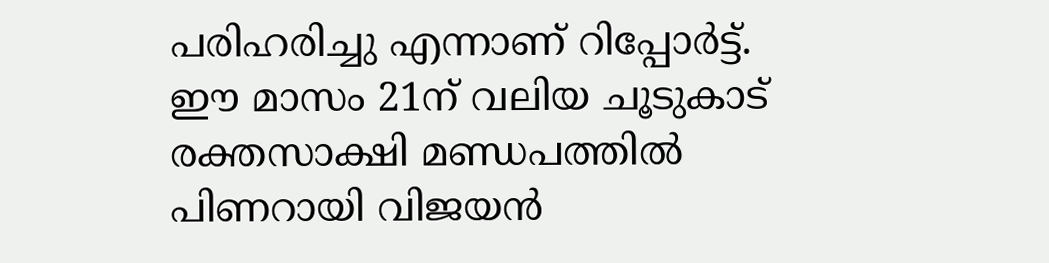പരിഹരിച്ചു എന്നാണ് റിപ്പോർട്ട്. ഈ മാസം 21ന് വലിയ ചൂടുകാട് രക്തസാക്ഷി മണ്ഡപത്തിൽ പിണറായി വിജയൻ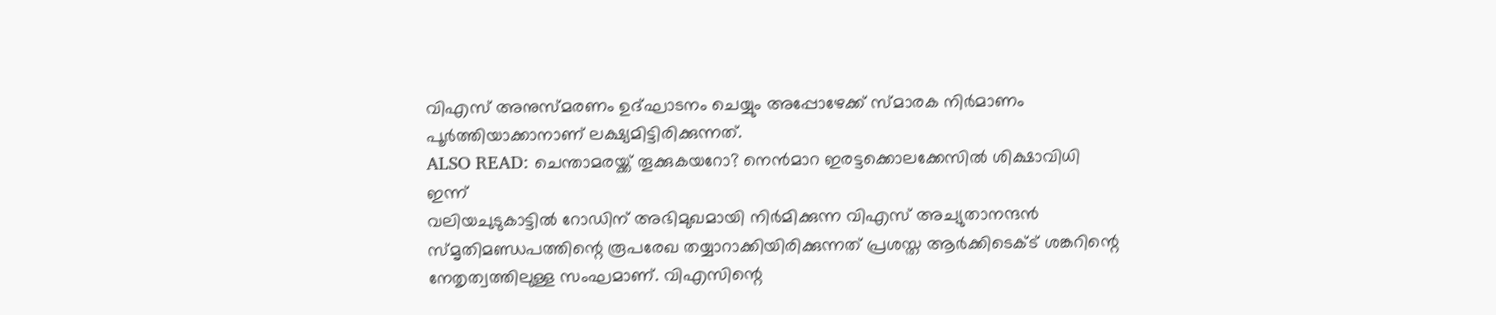വിഎസ് അനുസ്മരണം ഉദ്ഘാടനം ചെയ്യും അപ്പോഴേക്ക് സ്മാരക നിർമാണം പൂർത്തിയാക്കാനാണ് ലക്ഷ്യമിട്ടിരിക്കുന്നത്.
ALSO READ: ചെന്താമരയ്ക്ക് തൂക്കുകയറോ? നെൻമാറ ഇരട്ടക്കൊലക്കേസിൽ ശിക്ഷാവിധി ഇന്ന്
വലിയചുടുകാട്ടിൽ റോഡിന് അഭിമുഖമായി നിർമിക്കുന്ന വിഎസ് അച്യുതാനന്ദൻ സ്മൃതിമണ്ഡപത്തിന്റെ രൂപരേഖ തയ്യാറാക്കിയിരിക്കുന്നത് പ്രശസ്ത ആർക്കിടെക്ട് ശങ്കറിന്റെ നേതൃത്വത്തിലുള്ള സംഘമാണ്. വിഎസിന്റെ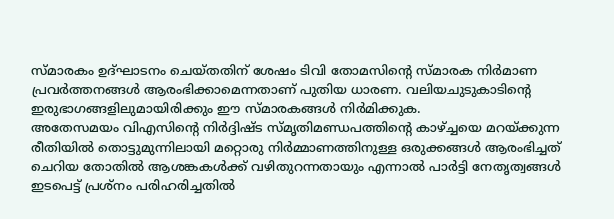സ്മാരകം ഉദ്ഘാടനം ചെയ്തതിന് ശേഷം ടിവി തോമസിന്റെ സ്മാരക നിർമാണ പ്രവർത്തനങ്ങൾ ആരംഭിക്കാമെന്നതാണ് പുതിയ ധാരണ. വലിയചുടുകാടിന്റെ ഇരുഭാഗങ്ങളിലുമായിരിക്കും ഈ സ്മാരകങ്ങൾ നിർമിക്കുക.
അതേസമയം വിഎസിന്റെ നിർദ്ദിഷ്ട സ്മൃതിമണ്ഡപത്തിന്റെ കാഴ്ച്ചയെ മറയ്ക്കുന്ന രീതിയിൽ തൊട്ടുമുന്നിലായി മറ്റൊരു നിർമ്മാണത്തിനുള്ള ഒരുക്കങ്ങൾ ആരംഭിച്ചത് ചെറിയ തോതിൽ ആശങ്കകൾക്ക് വഴിതുറന്നതായും എന്നാൽ പാർട്ടി നേതൃത്വങ്ങൾ ഇടപെട്ട് പ്രശ്നം പരിഹരിച്ചതിൽ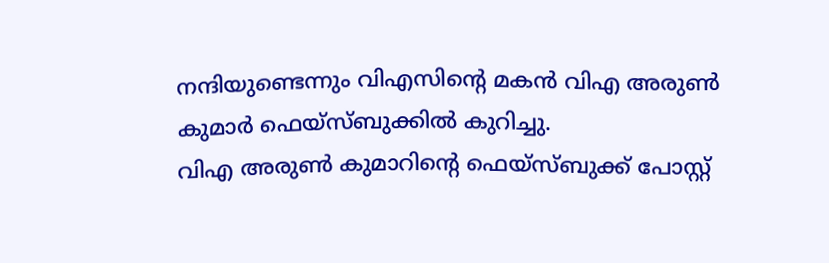നന്ദിയുണ്ടെന്നും വിഎസിന്റെ മകൻ വിഎ അരുൺ കുമാർ ഫെയ്സ്ബുക്കിൽ കുറിച്ചു.
വിഎ അരുൺ കുമാറിന്റെ ഫെയ്സ്ബുക്ക് പോസ്റ്റ്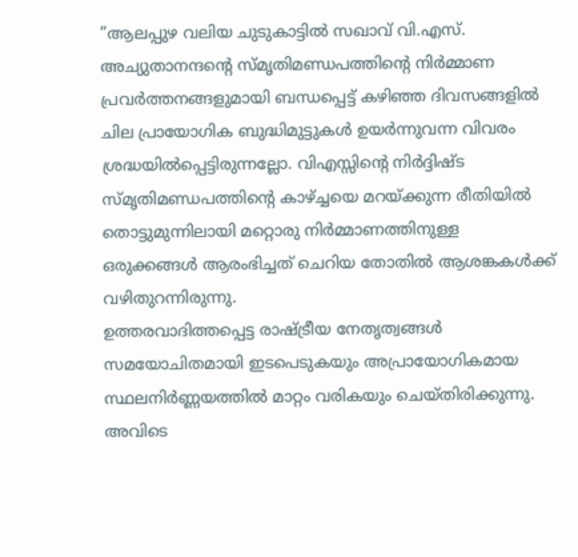”ആലപ്പുഴ വലിയ ചുടുകാട്ടിൽ സഖാവ് വി.എസ്. അച്യുതാനന്ദന്റെ സ്മൃതിമണ്ഡപത്തിന്റെ നിർമ്മാണ പ്രവർത്തനങ്ങളുമായി ബന്ധപ്പെട്ട് കഴിഞ്ഞ ദിവസങ്ങളിൽ ചില പ്രായോഗിക ബുദ്ധിമുട്ടുകൾ ഉയർന്നുവന്ന വിവരം ശ്രദ്ധയിൽപ്പെട്ടിരുന്നല്ലോ. വിഎസ്സിന്റെ നിർദ്ദിഷ്ട സ്മൃതിമണ്ഡപത്തിന്റെ കാഴ്ച്ചയെ മറയ്ക്കുന്ന രീതിയിൽ തൊട്ടുമുന്നിലായി മറ്റൊരു നിർമ്മാണത്തിനുള്ള ഒരുക്കങ്ങൾ ആരംഭിച്ചത് ചെറിയ തോതിൽ ആശങ്കകൾക്ക് വഴിതുറന്നിരുന്നു.
ഉത്തരവാദിത്തപ്പെട്ട രാഷ്ട്രീയ നേതൃത്വങ്ങൾ സമയോചിതമായി ഇടപെടുകയും അപ്രായോഗികമായ സ്ഥലനിർണ്ണയത്തിൽ മാറ്റം വരികയും ചെയ്തിരിക്കുന്നു. അവിടെ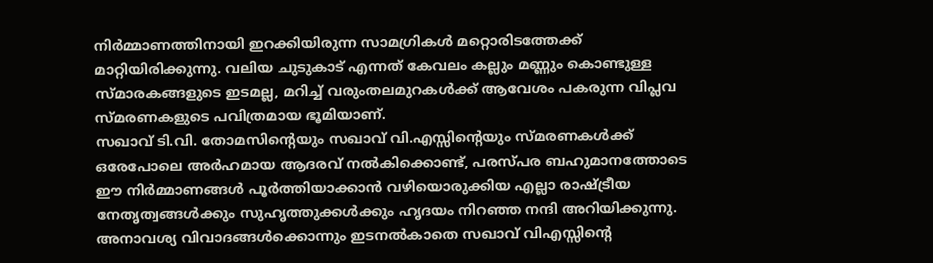നിർമ്മാണത്തിനായി ഇറക്കിയിരുന്ന സാമഗ്രികൾ മറ്റൊരിടത്തേക്ക് മാറ്റിയിരിക്കുന്നു. വലിയ ചുടുകാട് എന്നത് കേവലം കല്ലും മണ്ണും കൊണ്ടുള്ള സ്മാരകങ്ങളുടെ ഇടമല്ല, മറിച്ച് വരുംതലമുറകൾക്ക് ആവേശം പകരുന്ന വിപ്ലവ സ്മരണകളുടെ പവിത്രമായ ഭൂമിയാണ്.
സഖാവ് ടി.വി. തോമസിന്റെയും സഖാവ് വി.എസ്സിന്റെയും സ്മരണകൾക്ക് ഒരേപോലെ അർഹമായ ആദരവ് നൽകിക്കൊണ്ട്, പരസ്പര ബഹുമാനത്തോടെ ഈ നിർമ്മാണങ്ങൾ പൂർത്തിയാക്കാൻ വഴിയൊരുക്കിയ എല്ലാ രാഷ്ട്രീയ നേതൃത്വങ്ങൾക്കും സുഹൃത്തുക്കൾക്കും ഹൃദയം നിറഞ്ഞ നന്ദി അറിയിക്കുന്നു. അനാവശ്യ വിവാദങ്ങൾക്കൊന്നും ഇടനൽകാതെ സഖാവ് വിഎസ്സിന്റെ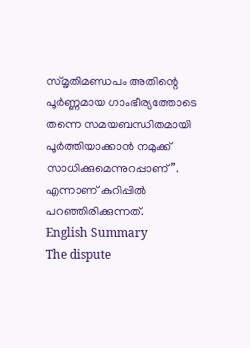സ്മൃതിമണ്ഡപം അതിന്റെ പൂർണ്ണമായ ഗാംഭീര്യത്തോടെ തന്നെ സമയബന്ധിതമായി പൂർത്തിയാക്കാൻ നമുക്ക് സാധിക്കുമെന്നുറപ്പാണ്”. എന്നാണ് കുറിപ്പിൽ പറഞ്ഞിരിക്കുന്നത്.
English Summary
The dispute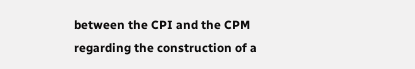between the CPI and the CPM regarding the construction of a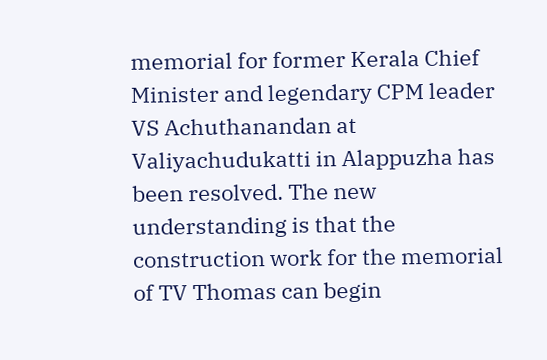memorial for former Kerala Chief Minister and legendary CPM leader VS Achuthanandan at Valiyachudukatti in Alappuzha has been resolved. The new understanding is that the construction work for the memorial of TV Thomas can begin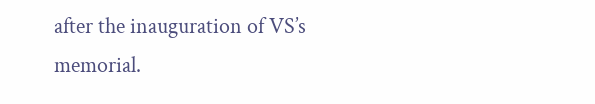after the inauguration of VS’s memorial.